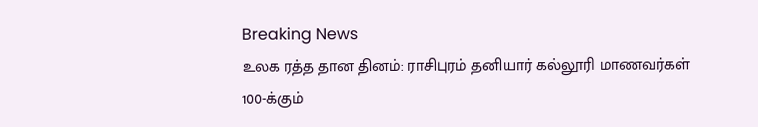Breaking News
உலக ரத்த தான தினம்: ராசிபுரம் தனியார் கல்லூரி மாணவர்கள் 100-க்கும்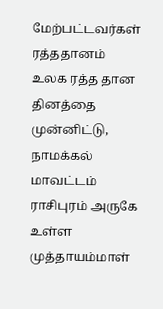மேற்பட்டவர்கள் ரத்ததானம்
உலக ரத்த தான தினத்தை முன்னிட்டு, நாமக்கல் மாவட்டம் ராசிபுரம் அருகே உள்ள முத்தாயம்மாள்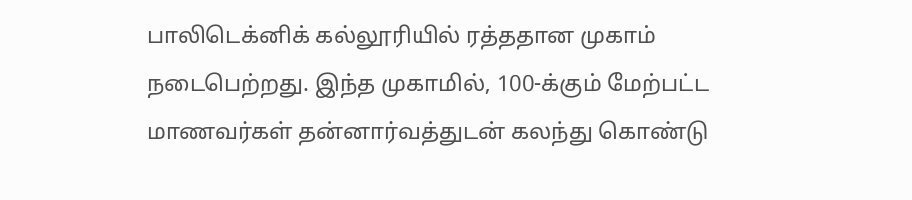பாலிடெக்னிக் கல்லூரியில் ரத்ததான முகாம் நடைபெற்றது. இந்த முகாமில், 100-க்கும் மேற்பட்ட மாணவர்கள் தன்னார்வத்துடன் கலந்து கொண்டு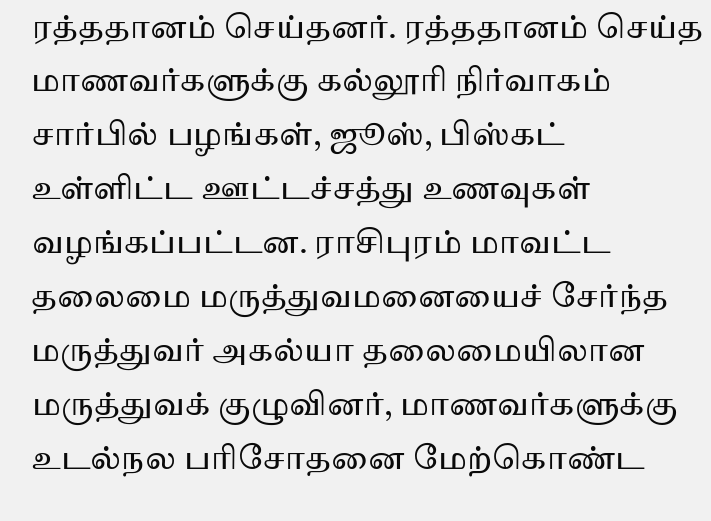ரத்ததானம் செய்தனர். ரத்ததானம் செய்த மாணவர்களுக்கு கல்லூரி நிர்வாகம் சார்பில் பழங்கள், ஜூஸ், பிஸ்கட் உள்ளிட்ட ஊட்டச்சத்து உணவுகள் வழங்கப்பட்டன. ராசிபுரம் மாவட்ட தலைமை மருத்துவமனையைச் சேர்ந்த மருத்துவர் அகல்யா தலைமையிலான மருத்துவக் குழுவினர், மாணவர்களுக்கு உடல்நல பரிசோதனை மேற்கொண்ட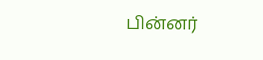பின்னர்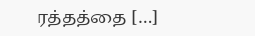ரத்தத்தை […]